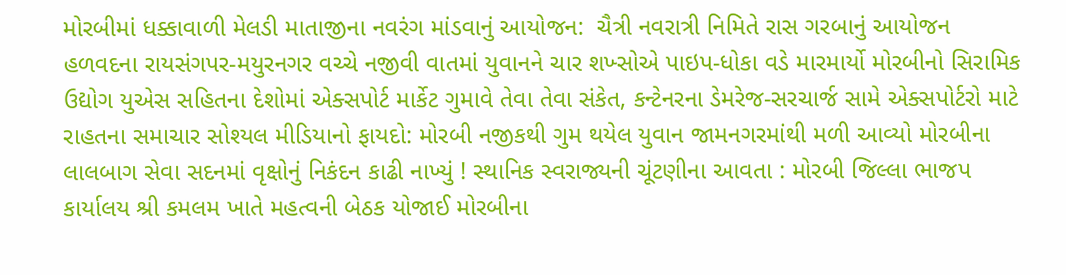મોરબીમાં ધક્કાવાળી મેલડી માતાજીના નવરંગ માંડવાનું આયોજન:  ચૈત્રી નવરાત્રી નિમિતે રાસ ગરબાનું આયોજન હળવદના રાયસંગપર-મયુરનગર વચ્ચે નજીવી વાતમાં યુવાનને ચાર શખ્સોએ પાઇપ-ધોકા વડે મારમાર્યો મોરબીનો સિરામિક ઉદ્યોગ યુએસ સહિતના દેશોમાં એક્સપોર્ટ માર્કેટ ગુમાવે તેવા તેવા સંકેત, કન્ટેનરના ડેમરેજ-સરચાર્જ સામે એક્સપોર્ટરો માટે રાહતના સમાચાર સોશ્યલ મીડિયાનો ફાયદો: મોરબી નજીકથી ગુમ થયેલ યુવાન જામનગરમાંથી મળી આવ્યો મોરબીના લાલબાગ સેવા સદનમાં વૃક્ષોનું નિકંદન કાઢી નાખ્યું ! સ્થાનિક સ્વરાજ્યની ચૂંટણીના આવતા : મોરબી જિલ્લા ભાજપ કાર્યાલય શ્રી કમલમ ખાતે મહત્વની બેઠક યોજાઈ મોરબીના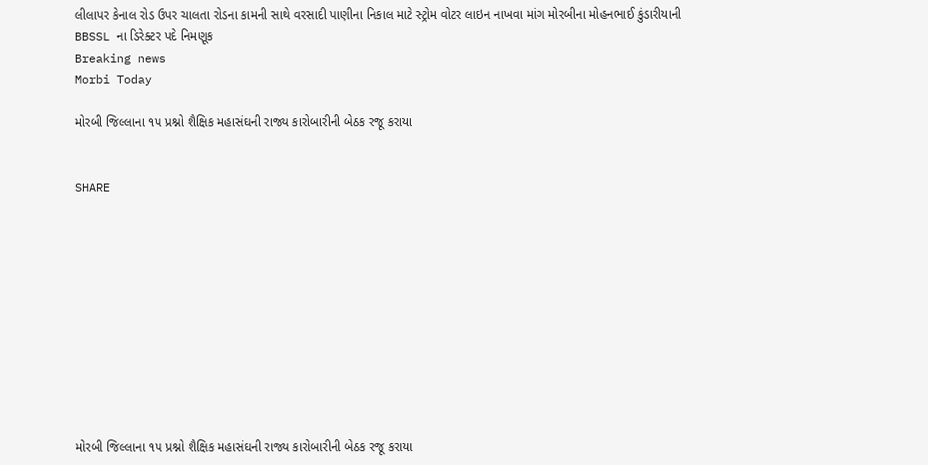લીલાપર કેનાલ રોડ ઉપર ચાલતા રોડના કામની સાથે વરસાદી પાણીના નિકાલ માટે સ્ટ્રોમ વોટર લાઇન નાખવા માંગ મોરબીના મોહનભાઈ કુંડારીયાની BBSSL ના ડિરેક્ટર પદે નિમણૂક
Breaking news
Morbi Today

મોરબી જિલ્લાના ૧૫ પ્રશ્નો શૈક્ષિક મહાસંઘની રાજ્ય કારોબારીની બેઠક રજૂ કરાયા


SHARE











મોરબી જિલ્લાના ૧૫ પ્રશ્નો શૈક્ષિક મહાસંઘની રાજ્ય કારોબારીની બેઠક રજૂ કરાયા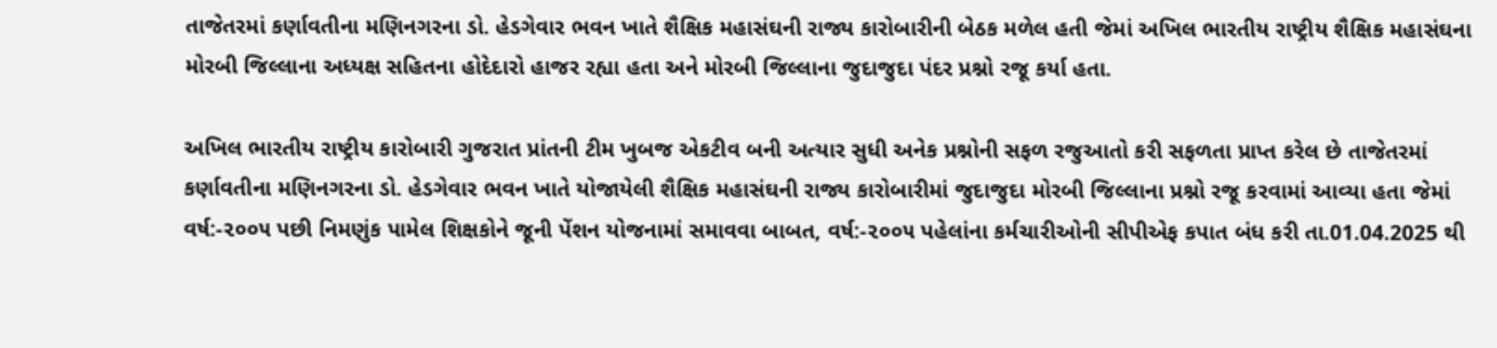તાજેતરમાં કર્ણાવતીના મણિનગરના ડો. હેડગેવાર ભવન ખાતે શૈક્ષિક મહાસંઘની રાજ્ય કારોબારીની બેઠક મળેલ હતી જેમાં અખિલ ભારતીય રાષ્ટ્રીય શૈક્ષિક મહાસંઘના મોરબી જિલ્લાના અધ્યક્ષ સહિતના હોદેદારો હાજર રહ્યા હતા અને મોરબી જિલ્લાના જુદાજુદા પંદર પ્રશ્નો રજૂ કર્યા હતા.

અખિલ ભારતીય રાષ્ટ્રીય કારોબારી ગુજરાત પ્રાંતની ટીમ ખુબજ એકટીવ બની અત્યાર સુધી અનેક પ્રશ્નોની સફળ રજુઆતો કરી સફળતા પ્રાપ્ત કરેલ છે તાજેતરમાં કર્ણાવતીના મણિનગરના ડો. હેડગેવાર ભવન ખાતે યોજાયેલી શૈક્ષિક મહાસંઘની રાજ્ય કારોબારીમાં જુદાજુદા મોરબી જિલ્લાના પ્રશ્નો રજૂ કરવામાં આવ્યા હતા જેમાં વર્ષ:-૨૦૦૫ પછી નિમણુંક પામેલ શિક્ષકોને જૂની પેંશન યોજનામાં સમાવવા બાબત, વર્ષ:-૨૦૦૫ પહેલાંના કર્મચારીઓની સીપીએફ કપાત બંધ કરી તા.01.04.2025 થી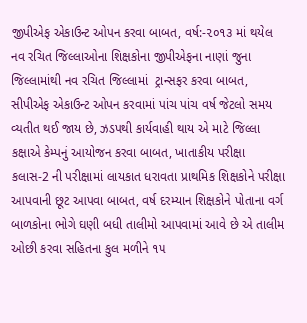જીપીએફ એકાઉન્ટ ઓપન કરવા બાબત, વર્ષ:-૨૦૧૩ માં થયેલ નવ રચિત જિલ્લાઓના શિક્ષકોના જીપીએફના નાણાં જુના જિલ્લામાંથી નવ રચિત જિલ્લામાં  ટ્રાન્સફર કરવા બાબત, સીપીએફ એકાઉન્ટ ઓપન કરવામાં પાંચ પાંચ વર્ષ જેટલો સમય વ્યતીત થઈ જાય છે, ઝડપથી કાર્યવાહી થાય એ માટે જિલ્લા કક્ષાએ કેમ્પનું આયોજન કરવા બાબત, ખાતાકીય પરીક્ષા કલાસ-2 ની પરીક્ષામાં લાયકાત ધરાવતા પ્રાથમિક શિક્ષકોને પરીક્ષા આપવાની છૂટ આપવા બાબત, વર્ષ દરમ્યાન શિક્ષકોને પોતાના વર્ગ બાળકોના ભોગે ઘણી બધી તાલીમો આપવામાં આવે છે એ તાલીમ ઓછી કરવા સહિતના કુલ મળીને ૧૫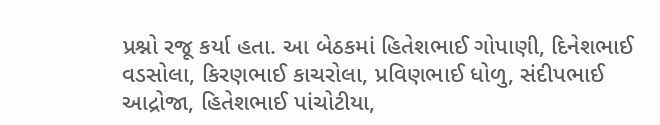પ્રશ્નો રજૂ કર્યા હતા. આ બેઠકમાં હિતેશભાઈ ગોપાણી, દિનેશભાઈ વડસોલા, કિરણભાઈ કાચરોલા, પ્રવિણભાઈ ધોળુ, સંદીપભાઈ આદ્રોજા, હિતેશભાઈ પાંચોટીયા,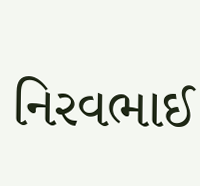નિરવભાઈ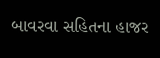બાવરવા સહિતના હાજર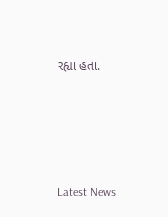રહ્યા હતા.






Latest News